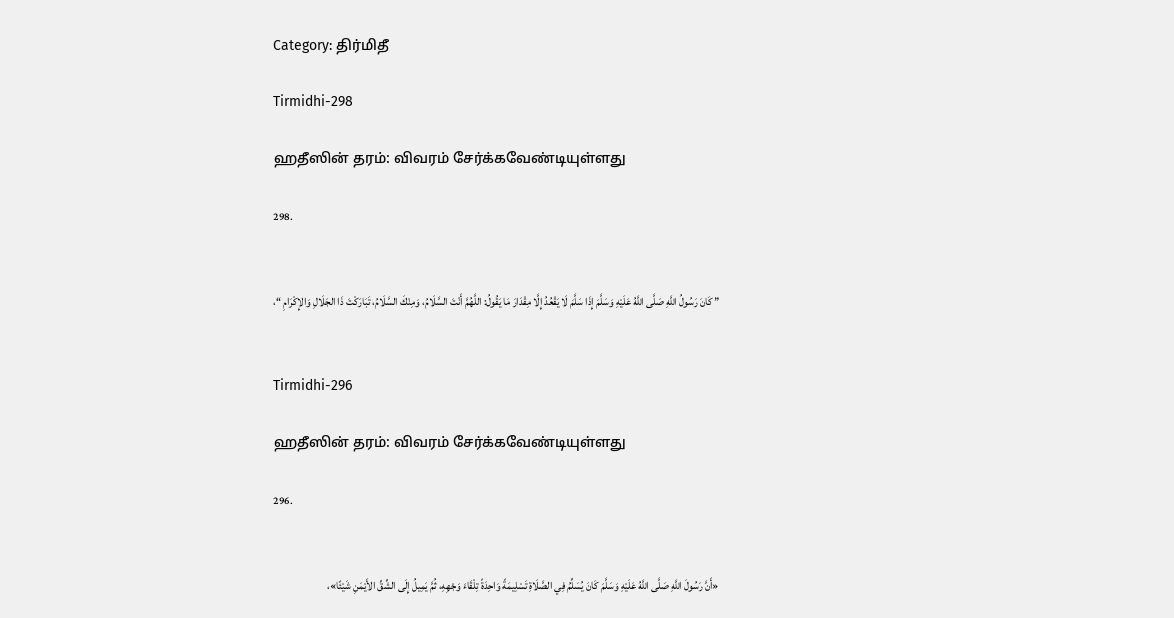Category: திர்மிதீ

Tirmidhi-298

ஹதீஸின் தரம்: விவரம் சேர்க்கவேண்டியுள்ளது

298.


” كَانَ رَسُولُ اللَّهِ صَلَّى اللَّهُ عَلَيْهِ وَسَلَّمَ إِذَا سَلَّمَ لَا يَقْعُدُ إِلَّا مِقْدَارَ مَا يَقُولُ: اللَّهُمَّ أَنْتَ السَّلَامُ، وَمِنْكَ السَّلَامُ، تَبَارَكْتَ ذَا الجَلَالِ وَالإِكْرَامِ “،


Tirmidhi-296

ஹதீஸின் தரம்: விவரம் சேர்க்கவேண்டியுள்ளது

296.


«أَنَّ رَسُولَ اللَّهِ صَلَّى اللَّهُ عَلَيْهِ وَسَلَّمَ كَانَ يُسَلِّمُ فِي الصَّلَاةِ تَسْلِيمَةً وَاحِدَةً تِلْقَاءَ وَجْهِهِ، ثُمَّ يَمِيلُ إِلَى الشِّقِّ الأَيْمَنِ شَيْئًا»،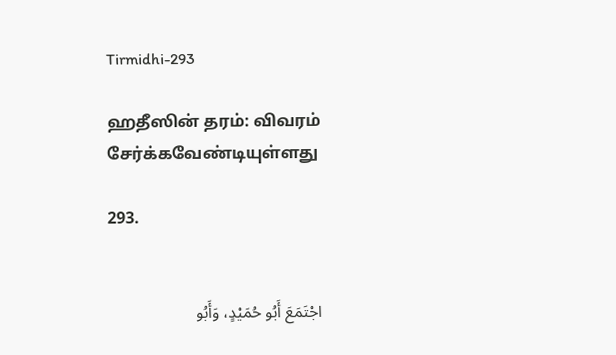Tirmidhi-293

ஹதீஸின் தரம்: விவரம் சேர்க்கவேண்டியுள்ளது

293.


اجْتَمَعَ أَبُو حُمَيْدٍ، وَأَبُو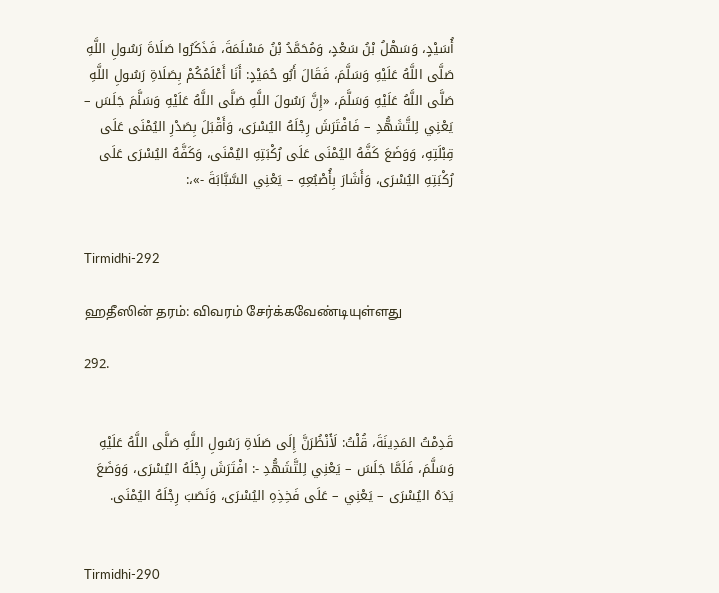أُسَيْدٍ، وَسَهْلُ بْنُ سَعْدٍ، وَمُحَمَّدُ بْنُ مَسْلَمَةَ، فَذَكَرُوا صَلَاةَ رَسُولِ اللَّهِ صَلَّى اللَّهُ عَلَيْهِ وَسَلَّمَ، فَقَالَ أَبُو حُمَيْدٍ: أَنَا أَعْلَمُكُمْ بِصَلَاةِ رَسُولِ اللَّهِ صَلَّى اللَّهُ عَلَيْهِ وَسَلَّمَ، «إِنَّ رَسُولَ اللَّهِ صَلَّى اللَّهُ عَلَيْهِ وَسَلَّمَ جَلَسَ – يَعْنِي لِلتَّشَهُّدِ – فَافْتَرَشَ رِجْلَهُ اليُسْرَى، وَأَقْبَلَ بِصَدْرِ اليُمْنَى عَلَى قِبْلَتِهِ، وَوَضَعَ كَفَّهُ اليُمْنَى عَلَى رُكْبَتِهِ اليُمْنَى، وَكَفَّهُ اليُسْرَى عَلَى رُكْبَتِهِ اليُسْرَى، وَأَشَارَ بِأُصْبُعِهِ – يَعْنِي السَّبَّابَةَ -»،:


Tirmidhi-292

ஹதீஸின் தரம்: விவரம் சேர்க்கவேண்டியுள்ளது

292.


قَدِمْتُ المَدِينَةَ، قُلْتُ: لَأَنْظُرَنَّ إِلَى صَلَاةِ رَسُولِ اللَّهِ صَلَّى اللَّهُ عَلَيْهِ وَسَلَّمَ، فَلَمَّا جَلَسَ – يَعْنِي لِلتَّشَهُّدِ -: افْتَرَشَ رِجْلَهُ اليُسْرَى، وَوَضَعَ يَدَهُ اليُسْرَى – يَعْنِي – عَلَى فَخِذِهِ اليُسْرَى، وَنَصَبَ رِجْلَهُ اليُمْنَى.


Tirmidhi-290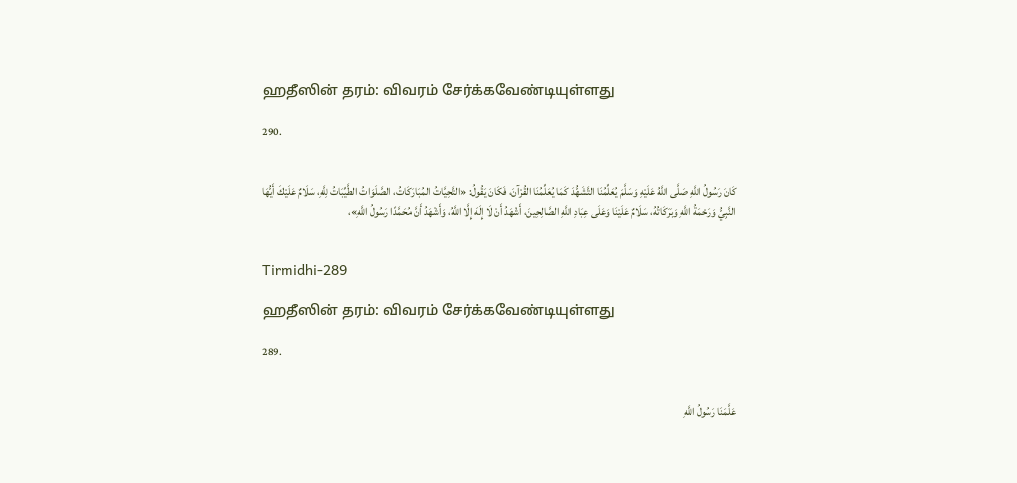ஹதீஸின் தரம்: விவரம் சேர்க்கவேண்டியுள்ளது

290.


كَانَ رَسُولُ اللَّهِ صَلَّى اللَّهُ عَلَيْهِ وَسَلَّمَ يُعَلِّمُنَا التَّشَهُّدَ كَمَا يُعَلِّمُنَا القُرْآنَ، فَكَانَ يَقُولُ: «التَّحِيَّاتُ المُبَارَكَاتُ، الصَّلَوَاتُ الطَّيِّبَاتُ لِلَّهِ، سَلَامٌ عَلَيْكَ أَيُّهَا النَّبِيُّ وَرَحْمَةُ اللَّهِ وَبَرَكَاتُهُ، سَلَامٌ عَلَيْنَا وَعَلَى عِبَادِ اللَّهِ الصَّالِحِينَ، أَشْهَدُ أَنْ لَا إِلَهَ إِلَّا اللَّهُ، وَأَشْهَدُ أَنَّ مُحَمَّدًا رَسُولُ اللَّهِ»،


Tirmidhi-289

ஹதீஸின் தரம்: விவரம் சேர்க்கவேண்டியுள்ளது

289.


عَلَّمَنَا رَسُولُ اللَّهِ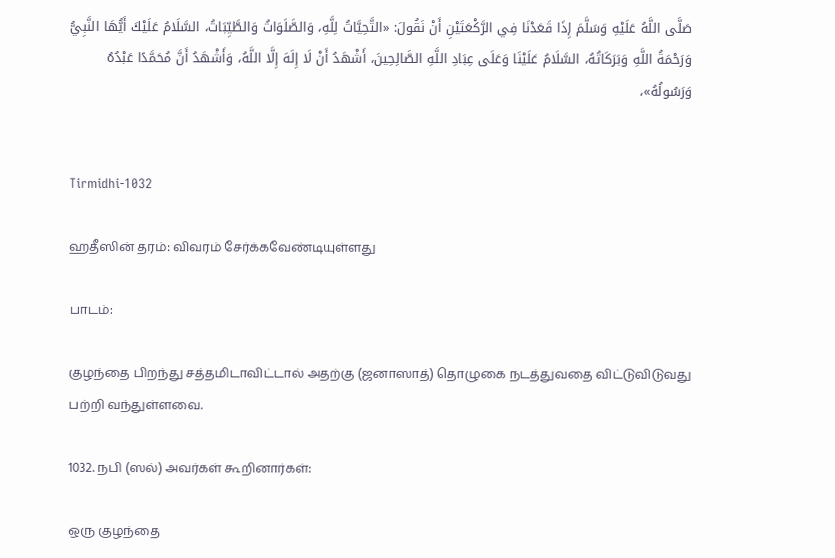صَلَّى اللَّهُ عَلَيْهِ وَسَلَّمَ إِذَا قَعَدْنَا فِي الرَّكْعَتَيْنِ أَنْ نَقُولَ: «التَّحِيَّاتُ لِلَّهِ، وَالصَّلَوَاتُ وَالطَّيِّبَاتُ، السَّلَامُ عَلَيْكَ أَيُّهَا النَّبِيُّ وَرَحْمَةُ اللَّهِ وَبَرَكَاتُهُ، السَّلَامُ عَلَيْنَا وَعَلَى عِبَادِ اللَّهِ الصَّالِحِينَ، أَشْهَدُ أَنْ لَا إِلَهَ إِلَّا اللَّهُ، وَأَشْهَدُ أَنَّ مُحَمَّدًا عَبْدُهُ وَرَسُولُهُ»،


Tirmidhi-1032

ஹதீஸின் தரம்: விவரம் சேர்க்கவேண்டியுள்ளது

பாடம்:

குழந்தை பிறந்து சத்தமிடாவிட்டால் அதற்கு (ஜனாஸாத்) தொழுகை நடத்துவதை விட்டுவிடுவது பற்றி வந்துள்ளவை.

1032. நபி (ஸல்) அவர்கள் கூறினார்கள்:

ஒரு குழந்தை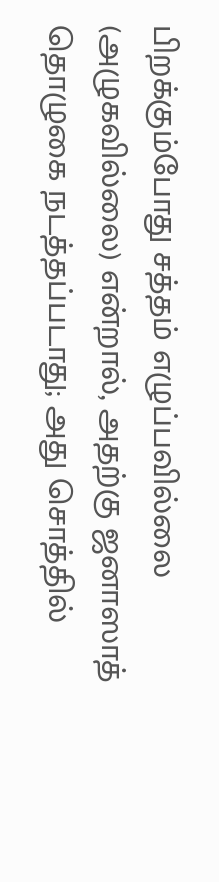பிறக்கும்போது சத்தம் எழுப்பவில்லை (அழுகவில்லை) என்றால், அதற்கு ஜனாஸாத் தொழுகை நடத்தப்படாது; அது சொத்தில்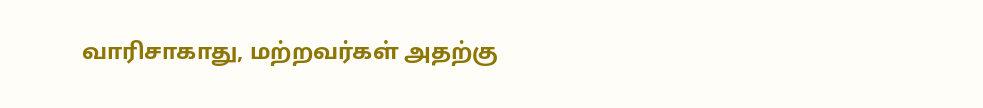வாரிசாகாது, மற்றவர்கள் அதற்கு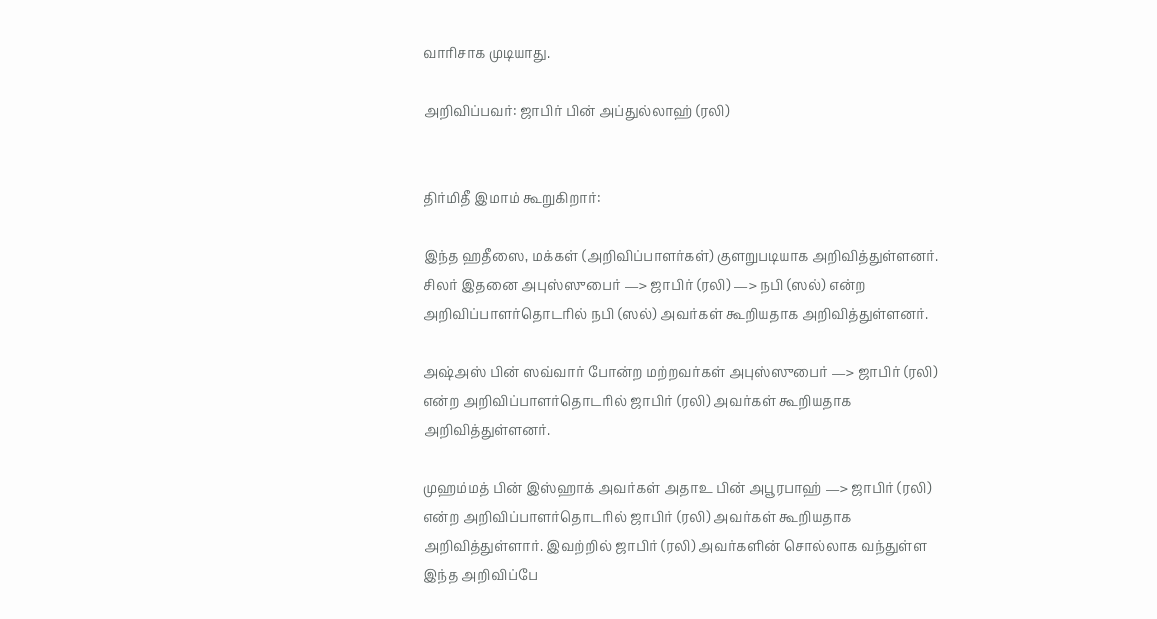வாரிசாக முடியாது.

அறிவிப்பவர்: ஜாபிர் பின் அப்துல்லாஹ் (ரலி)


திர்மிதீ இமாம் கூறுகிறார்:

இந்த ஹதீஸை, மக்கள் (அறிவிப்பாளர்கள்) குளறுபடியாக அறிவித்துள்ளனர். சிலர் இதனை அபுஸ்ஸுபைர் —> ஜாபிர் (ரலி) —> நபி (ஸல்) என்ற அறிவிப்பாளர்தொடரில் நபி (ஸல்) அவர்கள் கூறியதாக அறிவித்துள்ளனர்.

அஷ்அஸ் பின் ஸவ்வார் போன்ற மற்றவர்கள் அபுஸ்ஸுபைர் —> ஜாபிர் (ரலி) என்ற அறிவிப்பாளர்தொடரில் ஜாபிர் (ரலி) அவர்கள் கூறியதாக அறிவித்துள்ளனர்.

முஹம்மத் பின் இஸ்ஹாக் அவர்கள் அதாஉ பின் அபூரபாஹ் —> ஜாபிர் (ரலி) என்ற அறிவிப்பாளர்தொடரில் ஜாபிர் (ரலி) அவர்கள் கூறியதாக அறிவித்துள்ளார். இவற்றில் ஜாபிர் (ரலி) அவர்களின் சொல்லாக வந்துள்ள இந்த அறிவிப்பே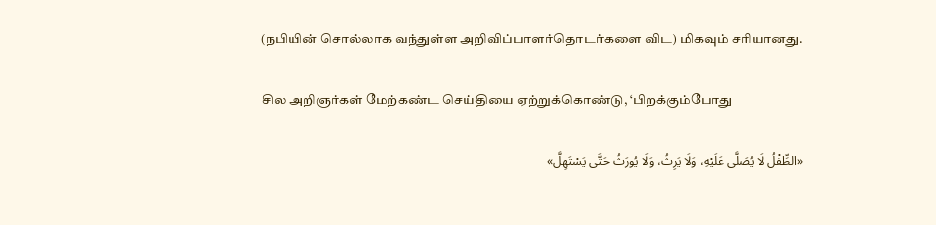(நபியின் சொல்லாக வந்துள்ள அறிவிப்பாளர்தொடர்களை விட) மிகவும் சரியானது.

சில அறிஞர்கள் மேற்கண்ட செய்தியை ஏற்றுக்கொண்டு, ‘பிறக்கும்போது

«الطِّفْلُ لَا يُصَلَّى عَلَيْهِ، وَلَا يَرِثُ، وَلَا يُورَثُ حَتَّى يَسْتَهِلَّ»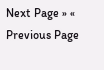Next Page » « Previous Page